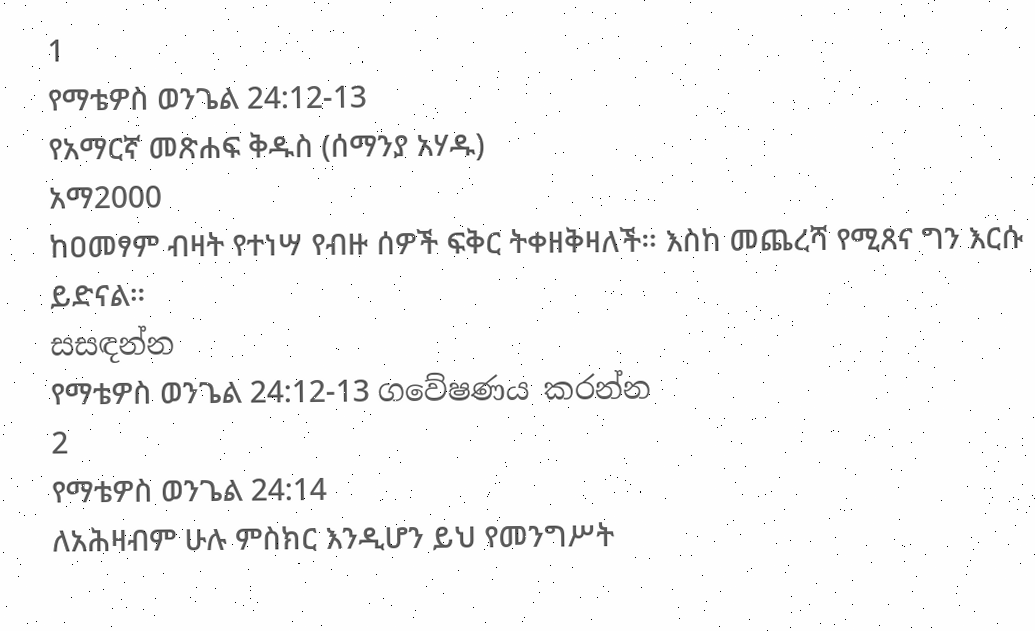1
የማቴዎስ ወንጌል 24:12-13
የአማርኛ መጽሐፍ ቅዱስ (ሰማንያ አሃዱ)
አማ2000
ከዐመፃም ብዛት የተነሣ የብዙ ሰዎች ፍቅር ትቀዘቅዛለች። እስከ መጨረሻ የሚጸና ግን እርሱ ይድናል።
සසඳන්න
የማቴዎስ ወንጌል 24:12-13 ගවේෂණය කරන්න
2
የማቴዎስ ወንጌል 24:14
ለአሕዛብም ሁሉ ምስክር እንዲሆን ይህ የመንግሥት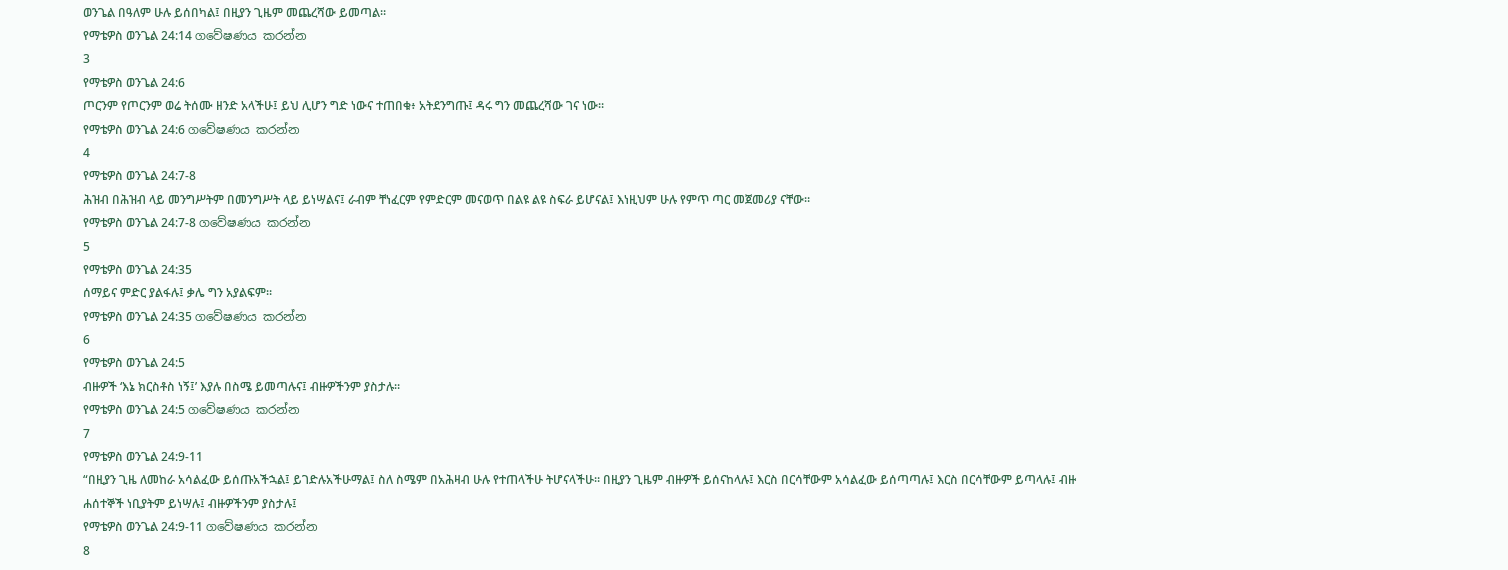ወንጌል በዓለም ሁሉ ይሰበካል፤ በዚያን ጊዜም መጨረሻው ይመጣል።
የማቴዎስ ወንጌል 24:14 ගවේෂණය කරන්න
3
የማቴዎስ ወንጌል 24:6
ጦርንም የጦርንም ወሬ ትሰሙ ዘንድ አላችሁ፤ ይህ ሊሆን ግድ ነውና ተጠበቁ፥ አትደንግጡ፤ ዳሩ ግን መጨረሻው ገና ነው።
የማቴዎስ ወንጌል 24:6 ගවේෂණය කරන්න
4
የማቴዎስ ወንጌል 24:7-8
ሕዝብ በሕዝብ ላይ መንግሥትም በመንግሥት ላይ ይነሣልና፤ ራብም ቸነፈርም የምድርም መናወጥ በልዩ ልዩ ስፍራ ይሆናል፤ እነዚህም ሁሉ የምጥ ጣር መጀመሪያ ናቸው።
የማቴዎስ ወንጌል 24:7-8 ගවේෂණය කරන්න
5
የማቴዎስ ወንጌል 24:35
ሰማይና ምድር ያልፋሉ፤ ቃሌ ግን አያልፍም።
የማቴዎስ ወንጌል 24:35 ගවේෂණය කරන්න
6
የማቴዎስ ወንጌል 24:5
ብዙዎች ‘እኔ ክርስቶስ ነኝ፤’ እያሉ በስሜ ይመጣሉና፤ ብዙዎችንም ያስታሉ።
የማቴዎስ ወንጌል 24:5 ගවේෂණය කරන්න
7
የማቴዎስ ወንጌል 24:9-11
“በዚያን ጊዜ ለመከራ አሳልፈው ይሰጡአችኋል፤ ይገድሉአችሁማል፤ ስለ ስሜም በአሕዛብ ሁሉ የተጠላችሁ ትሆናላችሁ። በዚያን ጊዜም ብዙዎች ይሰናከላሉ፤ እርስ በርሳቸውም አሳልፈው ይሰጣጣሉ፤ እርስ በርሳቸውም ይጣላሉ፤ ብዙ ሐሰተኞች ነቢያትም ይነሣሉ፤ ብዙዎችንም ያስታሉ፤
የማቴዎስ ወንጌል 24:9-11 ගවේෂණය කරන්න
8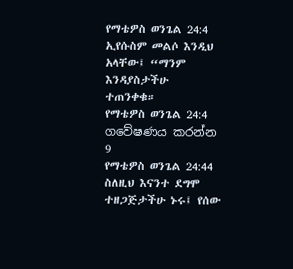የማቴዎስ ወንጌል 24:4
ኢየሱስም መልሶ እንዲህ አላቸው፤ “ማንም እንዳያስታችሁ ተጠንቀቁ።
የማቴዎስ ወንጌል 24:4 ගවේෂණය කරන්න
9
የማቴዎስ ወንጌል 24:44
ስለዚህ እናንተ ደግሞ ተዘጋጅታችሁ ኑሩ፤ የሰው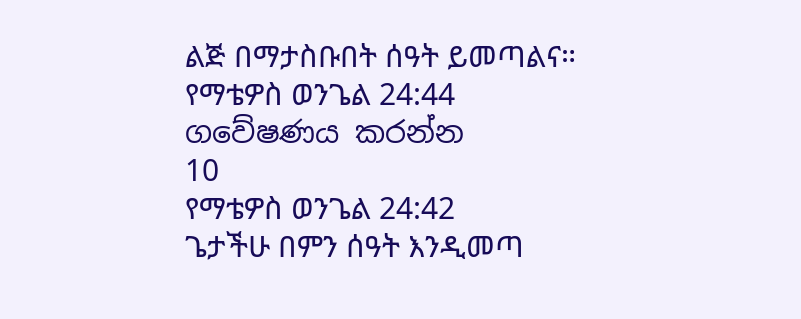ልጅ በማታስቡበት ሰዓት ይመጣልና።
የማቴዎስ ወንጌል 24:44 ගවේෂණය කරන්න
10
የማቴዎስ ወንጌል 24:42
ጌታችሁ በምን ሰዓት እንዲመጣ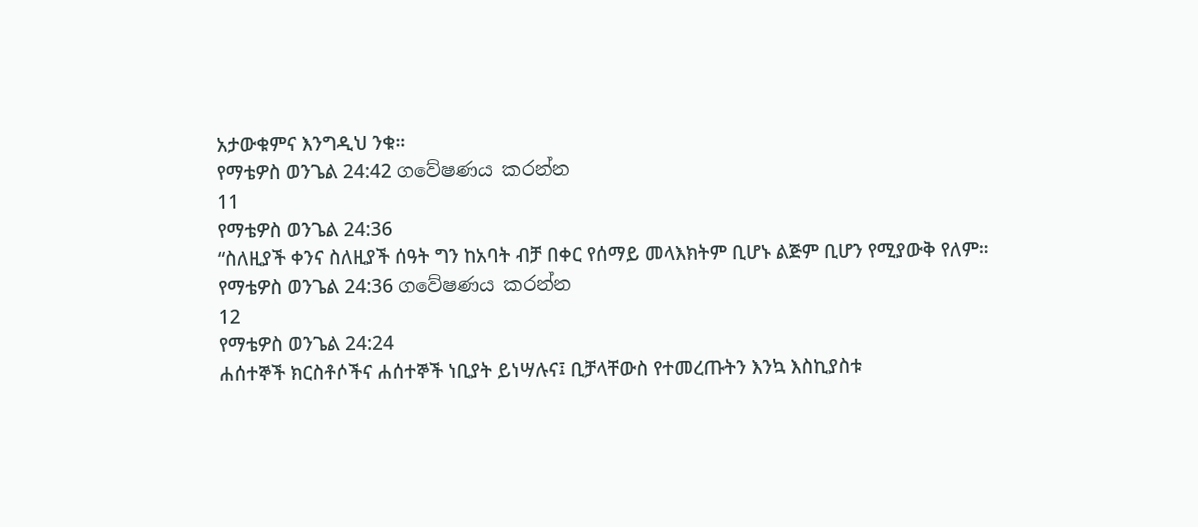አታውቁምና እንግዲህ ንቁ።
የማቴዎስ ወንጌል 24:42 ගවේෂණය කරන්න
11
የማቴዎስ ወንጌል 24:36
“ስለዚያች ቀንና ስለዚያች ሰዓት ግን ከአባት ብቻ በቀር የሰማይ መላእክትም ቢሆኑ ልጅም ቢሆን የሚያውቅ የለም።
የማቴዎስ ወንጌል 24:36 ගවේෂණය කරන්න
12
የማቴዎስ ወንጌል 24:24
ሐሰተኞች ክርስቶሶችና ሐሰተኞች ነቢያት ይነሣሉና፤ ቢቻላቸውስ የተመረጡትን እንኳ እስኪያስቱ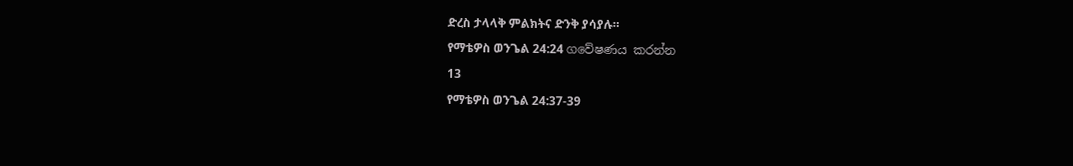ድረስ ታላላቅ ምልክትና ድንቅ ያሳያሉ።
የማቴዎስ ወንጌል 24:24 ගවේෂණය කරන්න
13
የማቴዎስ ወንጌል 24:37-39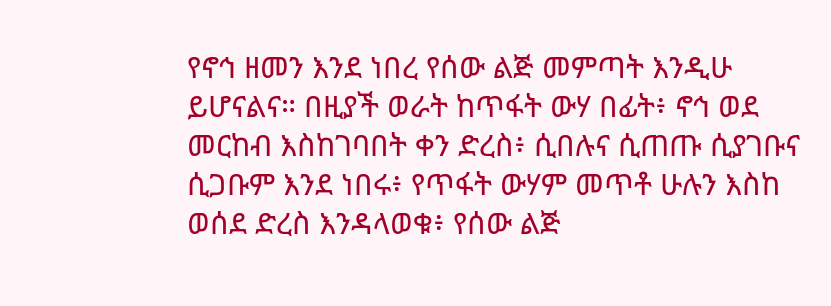የኖኅ ዘመን እንደ ነበረ የሰው ልጅ መምጣት እንዲሁ ይሆናልና። በዚያች ወራት ከጥፋት ውሃ በፊት፥ ኖኅ ወደ መርከብ እስከገባበት ቀን ድረስ፥ ሲበሉና ሲጠጡ ሲያገቡና ሲጋቡም እንደ ነበሩ፥ የጥፋት ውሃም መጥቶ ሁሉን እስከ ወሰደ ድረስ እንዳላወቁ፥ የሰው ልጅ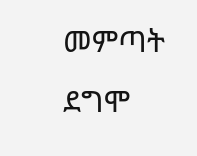መምጣት ደግሞ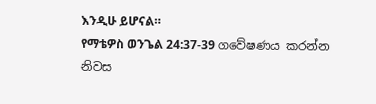እንዲሁ ይሆናል።
የማቴዎስ ወንጌል 24:37-39 ගවේෂණය කරන්න
නිවස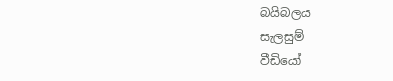බයිබලය
සැලසුම්
වීඩියෝ